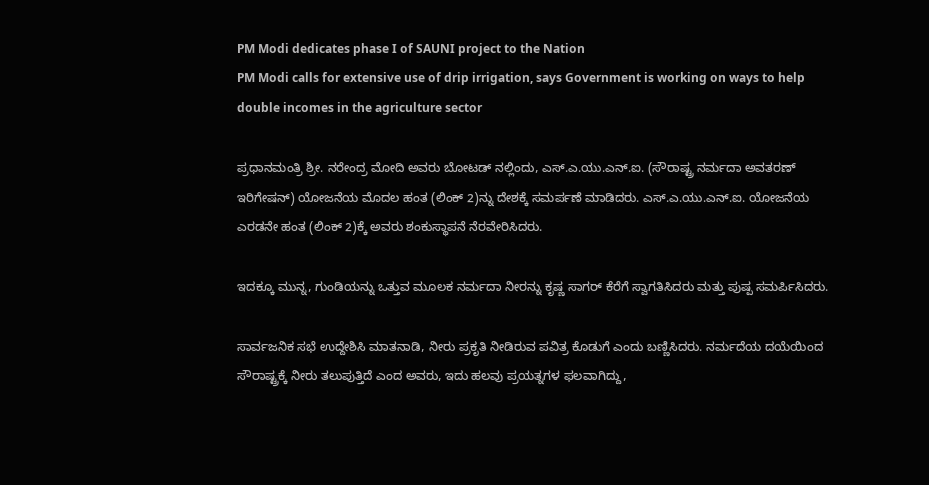PM Modi dedicates phase I of SAUNI project to the Nation
PM Modi calls for extensive use of drip irrigation, says Government is working on ways to help double incomes in the agriculture sector

ಪ್ರಧಾನಮಂತ್ರಿ ಶ್ರೀ. ನರೇಂದ್ರ ಮೋದಿ ಅವರು ಬೋಟಡ್ ನಲ್ಲಿಂದು, ಎಸ್.ಎ.ಯು.ಎನ್.ಐ. (ಸೌರಾಷ್ಟ್ರ ನರ್ಮದಾ ಅವತರಣ್ ಇರಿಗೇಷನ್) ಯೋಜನೆಯ ಮೊದಲ ಹಂತ (ಲಿಂಕ್ 2)ನ್ನು ದೇಶಕ್ಕೆ ಸಮರ್ಪಣೆ ಮಾಡಿದರು. ಎಸ್.ಎ.ಯು.ಎನ್.ಐ. ಯೋಜನೆಯ ಎರಡನೇ ಹಂತ (ಲಿಂಕ್ 2)ಕ್ಕೆ ಅವರು ಶಂಕುಸ್ಥಾಪನೆ ನೆರವೇರಿಸಿದರು.

ಇದಕ್ಕೂ ಮುನ್ನ, ಗುಂಡಿಯನ್ನು ಒತ್ತುವ ಮೂಲಕ ನರ್ಮದಾ ನೀರನ್ನು ಕೃಷ್ಣ ಸಾಗರ್ ಕೆರೆಗೆ ಸ್ವಾಗತಿಸಿದರು ಮತ್ತು ಪುಷ್ಪ ಸಮರ್ಪಿಸಿದರು.

ಸಾರ್ವಜನಿಕ ಸಭೆ ಉದ್ದೇಶಿಸಿ ಮಾತನಾಡಿ, ನೀರು ಪ್ರಕೃತಿ ನೀಡಿರುವ ಪವಿತ್ರ ಕೊಡುಗೆ ಎಂದು ಬಣ್ಣಿಸಿದರು. ನರ್ಮದೆಯ ದಯೆಯಿಂದ ಸೌರಾಷ್ಟ್ರಕ್ಕೆ ನೀರು ತಲುಪುತ್ತಿದೆ ಎಂದ ಅವರು, ಇದು ಹಲವು ಪ್ರಯತ್ನಗಳ ಫಲವಾಗಿದ್ದು,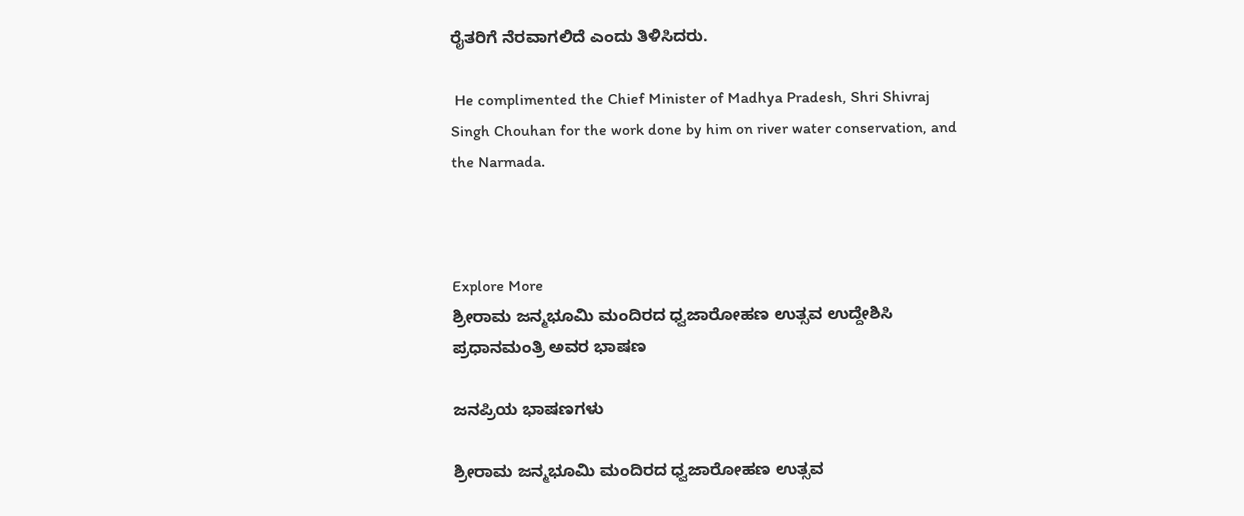ರೈತರಿಗೆ ನೆರವಾಗಲಿದೆ ಎಂದು ತಿಳಿಸಿದರು.

 He complimented the Chief Minister of Madhya Pradesh, Shri Shivraj Singh Chouhan for the work done by him on river water conservation, and the Narmada.



Explore More
ಶ್ರೀರಾಮ ಜನ್ಮಭೂಮಿ ಮಂದಿರದ ಧ್ವಜಾರೋಹಣ ಉತ್ಸವ ಉದ್ದೇಶಿಸಿ ಪ್ರಧಾನಮಂತ್ರಿ ಅವರ ಭಾಷಣ

ಜನಪ್ರಿಯ ಭಾಷಣಗಳು

ಶ್ರೀರಾಮ ಜನ್ಮಭೂಮಿ ಮಂದಿರದ ಧ್ವಜಾರೋಹಣ ಉತ್ಸವ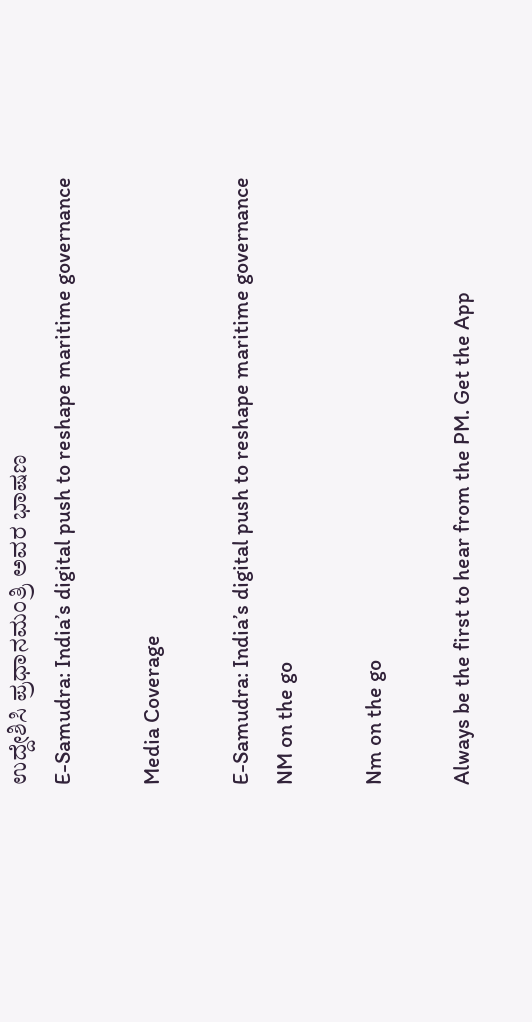ಉದ್ದೇಶಿಸಿ ಪ್ರಧಾನಮಂತ್ರಿ ಅವರ ಭಾಷಣ
E-Samudra: India’s digital push to reshape maritime governance

Media Coverage

E-Samudra: India’s digital push to reshape maritime governance
NM on the go

Nm on the go

Always be the first to hear from the PM. Get the App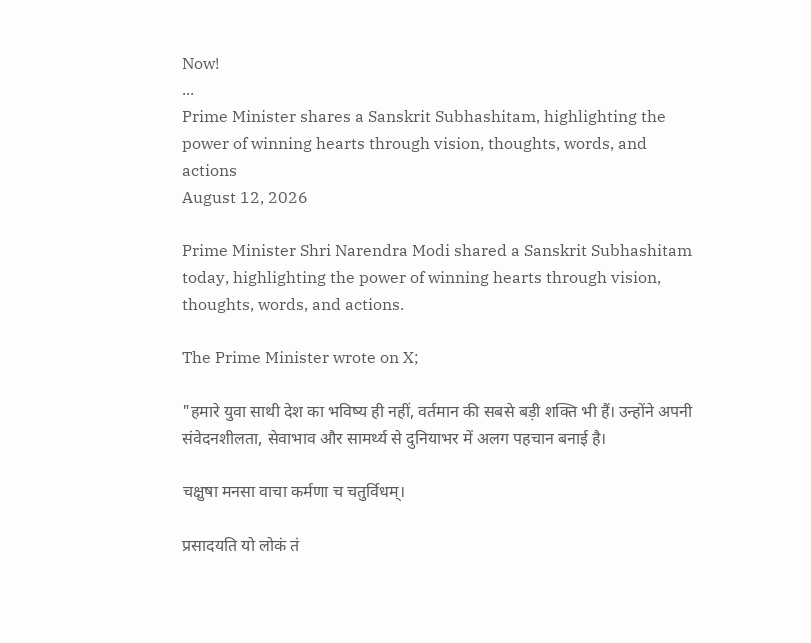Now!
...
Prime Minister shares a Sanskrit Subhashitam, highlighting the power of winning hearts through vision, thoughts, words, and actions
August 12, 2026

Prime Minister Shri Narendra Modi shared a Sanskrit Subhashitam today, highlighting the power of winning hearts through vision, thoughts, words, and actions.

The Prime Minister wrote on X;

"हमारे युवा साथी देश का भविष्य ही नहीं, वर्तमान की सबसे बड़ी शक्ति भी हैं। उन्होंने अपनी संवेदनशीलता, सेवाभाव और सामर्थ्य से दुनियाभर में अलग पहचान बनाई है।

चक्षुषा मनसा वाचा कर्मणा च चतुर्विधम्।

प्रसादयति यो लोकं तं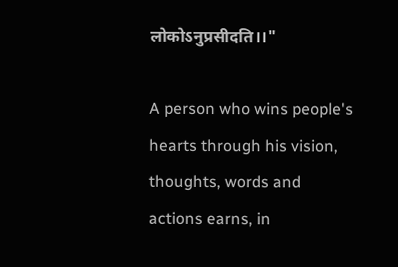लोकोऽनुप्रसीदति।।"

A person who wins people's hearts through his vision, thoughts, words and actions earns, in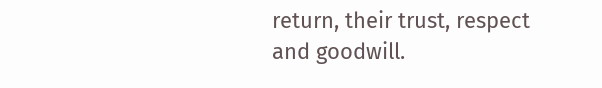return, their trust, respect and goodwill.